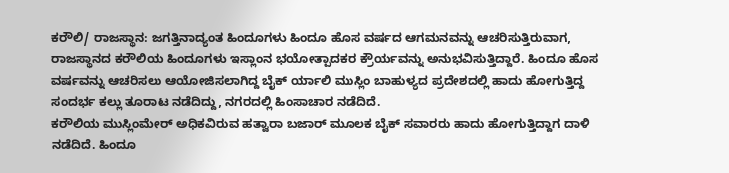ಕರೌಲಿ/ ರಾಜಸ್ಥಾನ: ಜಗತ್ತಿನಾದ್ಯಂತ ಹಿಂದೂಗಳು ಹಿಂದೂ ಹೊಸ ವರ್ಷದ ಆಗಮನವನ್ನು ಆಚರಿಸುತ್ತಿರುವಾಗ, ರಾಜಸ್ಥಾನದ ಕರೌಲಿಯ ಹಿಂದೂಗಳು ಇಸ್ಲಾಂನ ಭಯೋತ್ಪಾದಕರ ಕ್ರೌರ್ಯವನ್ನು ಅನುಭವಿಸುತ್ತಿದ್ದಾರೆ. ಹಿಂದೂ ಹೊಸ ವರ್ಷವನ್ನು ಆಚರಿಸಲು ಆಯೋಜಿಸಲಾಗಿದ್ದ ಬೈಕ್ ರ್ಯಾಲಿ ಮುಸ್ಲಿಂ ಬಾಹುಳ್ಯದ ಪ್ರದೇಶದಲ್ಲಿ ಹಾದು ಹೋಗುತ್ತಿದ್ದ ಸಂದರ್ಭ ಕಲ್ಲು ತೂರಾಟ ನಡೆದಿದ್ದು, ನಗರದಲ್ಲಿ ಹಿಂಸಾಚಾರ ನಡೆದಿದೆ.
ಕರೌಲಿಯ ಮುಸ್ಲಿಂಮೇರ್ ಅಧಿಕವಿರುವ ಹತ್ವಾರಾ ಬಜಾರ್ ಮೂಲಕ ಬೈಕ್ ಸವಾರರು ಹಾದು ಹೋಗುತ್ತಿದ್ದಾಗ ದಾಳಿ ನಡೆದಿದೆ. ಹಿಂದೂ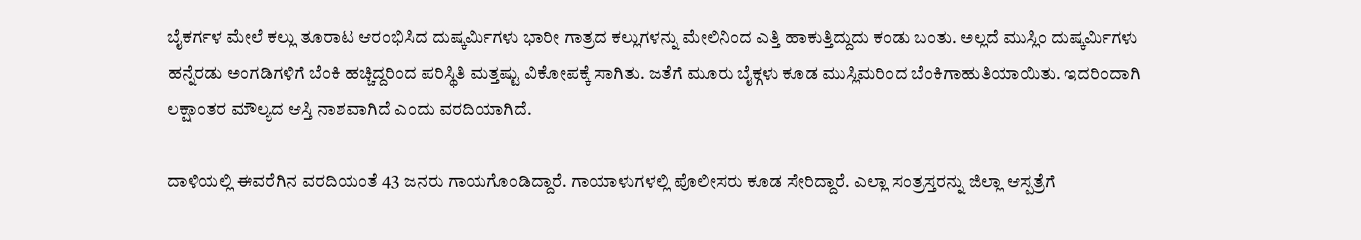ಬೈಕರ್ಗಳ ಮೇಲೆ ಕಲ್ಲು ತೂರಾಟ ಆರಂಭಿಸಿದ ದುಷ್ಕರ್ಮಿಗಳು ಭಾರೀ ಗಾತ್ರದ ಕಲ್ಲುಗಳನ್ನು ಮೇಲಿನಿಂದ ಎತ್ತಿ ಹಾಕುತ್ತಿದ್ದುದು ಕಂಡು ಬಂತು. ಅಲ್ಲದೆ ಮುಸ್ಲಿಂ ದುಷ್ಕರ್ಮಿಗಳು ಹನ್ನೆರಡು ಅಂಗಡಿಗಳಿಗೆ ಬೆಂಕಿ ಹಚ್ಚಿದ್ದರಿಂದ ಪರಿಸ್ಥಿತಿ ಮತ್ತಷ್ಟು ವಿಕೋಪಕ್ಕೆ ಸಾಗಿತು. ಜತೆಗೆ ಮೂರು ಬೈಕ್ಗಳು ಕೂಡ ಮುಸ್ಲಿಮರಿಂದ ಬೆಂಕಿಗಾಹುತಿಯಾಯಿತು. ಇದರಿಂದಾಗಿ ಲಕ್ಷಾಂತರ ಮೌಲ್ಯದ ಆಸ್ತಿ ನಾಶವಾಗಿದೆ ಎಂದು ವರದಿಯಾಗಿದೆ.

ದಾಳಿಯಲ್ಲಿ ಈವರೆಗಿನ ವರದಿಯಂತೆ 43 ಜನರು ಗಾಯಗೊಂಡಿದ್ದಾರೆ. ಗಾಯಾಳುಗಳಲ್ಲಿ ಪೊಲೀಸರು ಕೂಡ ಸೇರಿದ್ದಾರೆ. ಎಲ್ಲಾ ಸಂತ್ರಸ್ತರನ್ನು ಜಿಲ್ಲಾ ಆಸ್ಪತ್ರೆಗೆ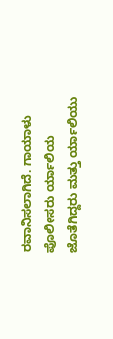ರವಾನಿಸಲಾಗಿದೆ. ಗಾಯಾಳು ಪೊಲೀಸರು ರ್ಯಾಲಿಯ ಜೊತೆಗಿದ್ದರು ಮತ್ತು ರ್ಯಾಲಿಯು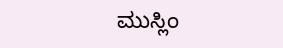ಮುಸ್ಲಿಂ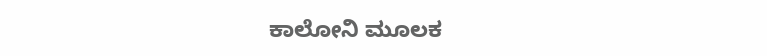ಕಾಲೋನಿ ಮೂಲಕ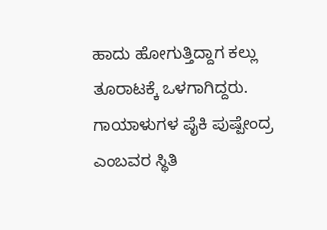ಹಾದು ಹೋಗುತ್ತಿದ್ದಾಗ ಕಲ್ಲು ತೂರಾಟಕ್ಕೆ ಒಳಗಾಗಿದ್ದರು. ಗಾಯಾಳುಗಳ ಪೈಕಿ ಪುಷ್ಪೇಂದ್ರ ಎಂಬವರ ಸ್ಥಿತಿ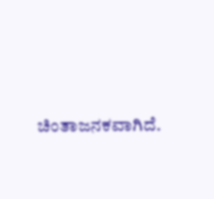ಚಿಂತಾಜನಕವಾಗಿದೆ.